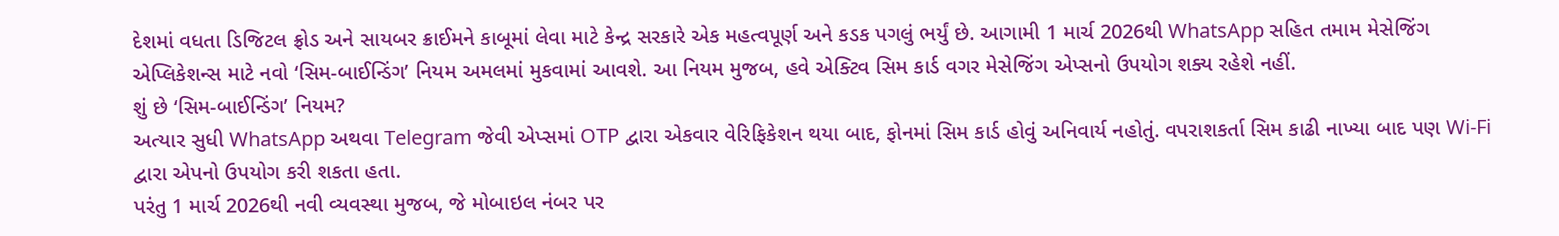દેશમાં વધતા ડિજિટલ ફ્રોડ અને સાયબર ક્રાઈમને કાબૂમાં લેવા માટે કેન્દ્ર સરકારે એક મહત્વપૂર્ણ અને કડક પગલું ભર્યું છે. આગામી 1 માર્ચ 2026થી WhatsApp સહિત તમામ મેસેજિંગ એપ્લિકેશન્સ માટે નવો ‘સિમ-બાઈન્ડિંગ’ નિયમ અમલમાં મુકવામાં આવશે. આ નિયમ મુજબ, હવે એક્ટિવ સિમ કાર્ડ વગર મેસેજિંગ એપ્સનો ઉપયોગ શક્ય રહેશે નહીં.
શું છે ‘સિમ-બાઈન્ડિંગ’ નિયમ?
અત્યાર સુધી WhatsApp અથવા Telegram જેવી એપ્સમાં OTP દ્વારા એકવાર વેરિફિકેશન થયા બાદ, ફોનમાં સિમ કાર્ડ હોવું અનિવાર્ય નહોતું. વપરાશકર્તા સિમ કાઢી નાખ્યા બાદ પણ Wi-Fi દ્વારા એપનો ઉપયોગ કરી શકતા હતા.
પરંતુ 1 માર્ચ 2026થી નવી વ્યવસ્થા મુજબ, જે મોબાઇલ નંબર પર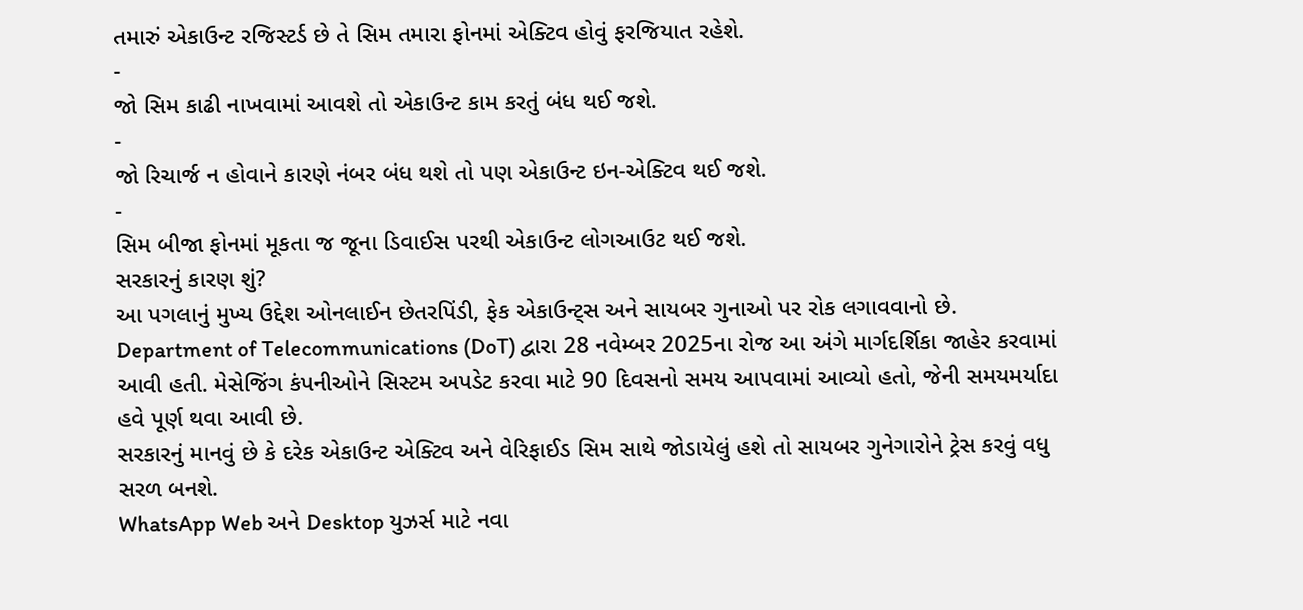તમારું એકાઉન્ટ રજિસ્ટર્ડ છે તે સિમ તમારા ફોનમાં એક્ટિવ હોવું ફરજિયાત રહેશે.
-
જો સિમ કાઢી નાખવામાં આવશે તો એકાઉન્ટ કામ કરતું બંધ થઈ જશે.
-
જો રિચાર્જ ન હોવાને કારણે નંબર બંધ થશે તો પણ એકાઉન્ટ ઇન-એક્ટિવ થઈ જશે.
-
સિમ બીજા ફોનમાં મૂકતા જ જૂના ડિવાઈસ પરથી એકાઉન્ટ લોગઆઉટ થઈ જશે.
સરકારનું કારણ શું?
આ પગલાનું મુખ્ય ઉદ્દેશ ઓનલાઈન છેતરપિંડી, ફેક એકાઉન્ટ્સ અને સાયબર ગુનાઓ પર રોક લગાવવાનો છે.
Department of Telecommunications (DoT) દ્વારા 28 નવેમ્બર 2025ના રોજ આ અંગે માર્ગદર્શિકા જાહેર કરવામાં આવી હતી. મેસેજિંગ કંપનીઓને સિસ્ટમ અપડેટ કરવા માટે 90 દિવસનો સમય આપવામાં આવ્યો હતો, જેની સમયમર્યાદા હવે પૂર્ણ થવા આવી છે.
સરકારનું માનવું છે કે દરેક એકાઉન્ટ એક્ટિવ અને વેરિફાઈડ સિમ સાથે જોડાયેલું હશે તો સાયબર ગુનેગારોને ટ્રેસ કરવું વધુ સરળ બનશે.
WhatsApp Web અને Desktop યુઝર્સ માટે નવા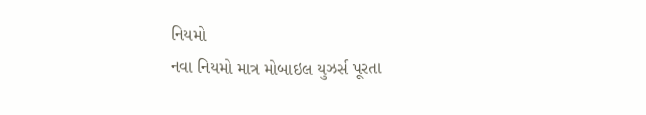નિયમો
નવા નિયમો માત્ર મોબાઇલ યુઝર્સ પૂરતા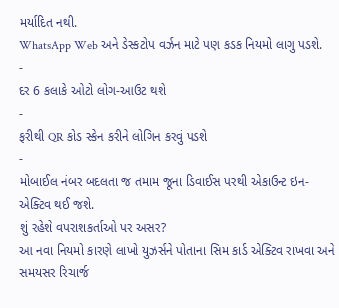મર્યાદિત નથી.
WhatsApp Web અને ડેસ્કટોપ વર્ઝન માટે પણ કડક નિયમો લાગુ પડશે.
-
દર 6 કલાકે ઓટો લોગ-આઉટ થશે
-
ફરીથી QR કોડ સ્કેન કરીને લોગિન કરવું પડશે
-
મોબાઈલ નંબર બદલતા જ તમામ જૂના ડિવાઈસ પરથી એકાઉન્ટ ઇન-એક્ટિવ થઈ જશે.
શું રહેશે વપરાશકર્તાઓ પર અસર?
આ નવા નિયમો કારણે લાખો યુઝર્સને પોતાના સિમ કાર્ડ એક્ટિવ રાખવા અને સમયસર રિચાર્જ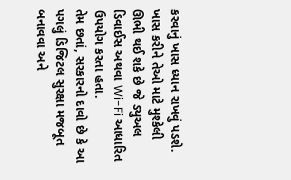કરવાનું ખાસ ધ્યાન રાખવું પડશે. ખાસ કરીને તેઓ માટે મુશ્કેલી ઊભી થઈ શકે છે જે ડ્યુઅલ ડિવાઈસ અથવા Wi-Fi આધારિત ઉપયોગ કરતા હતા.
તેમ છતાં, સરકારનો દાવો છે કે આ પગલું ડિજિટલ સુરક્ષા મજબૂત બનાવવા અને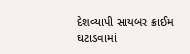દેશવ્યાપી સાયબર ક્રાઈમ ઘટાડવામાં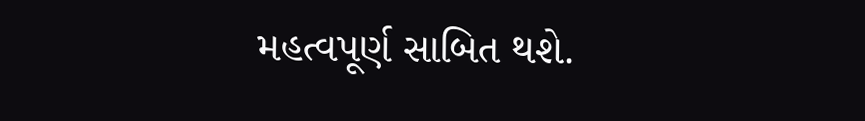મહત્વપૂર્ણ સાબિત થશે.